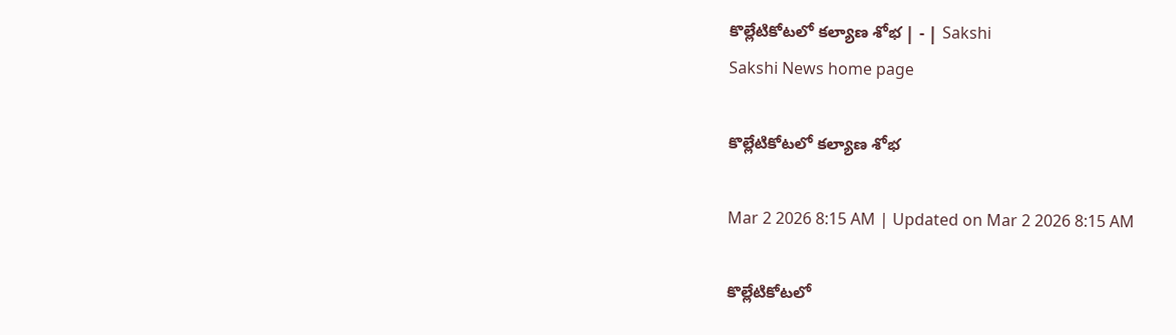కొల్లేటికోటలో కల్యాణ శోభ | - | Sakshi
Sakshi News home page

కొల్లేటికోటలో కల్యాణ శోభ

Mar 2 2026 8:15 AM | Updated on Mar 2 2026 8:15 AM

కొల్లేటికోటలో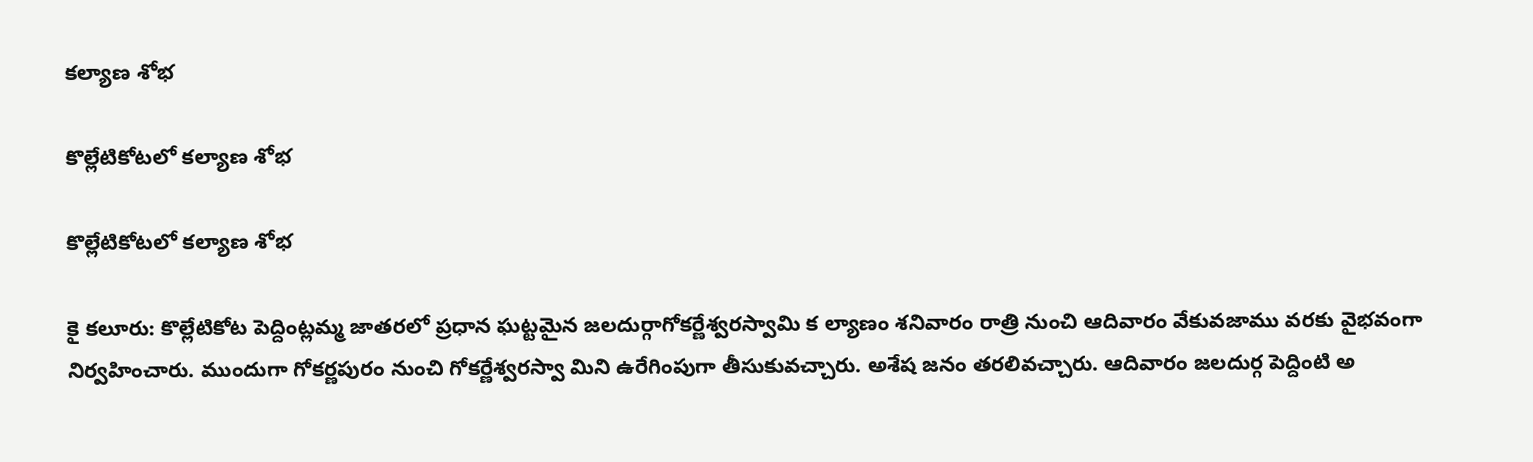కల్యాణ శోభ

కొల్లేటికోటలో కల్యాణ శోభ

కొల్లేటికోటలో కల్యాణ శోభ

కై కలూరు: కొల్లేటికోట పెద్దింట్లమ్మ జాతరలో ప్రధాన ఘట్టమైన జలదుర్గాగోకర్ణేశ్వరస్వామి క ల్యాణం శనివారం రాత్రి నుంచి ఆదివారం వేకువజాము వరకు వైభవంగా నిర్వహించారు. ముందుగా గోకర్ణపురం నుంచి గోకర్ణేశ్వరస్వా మిని ఉరేగింపుగా తీసుకువచ్చారు. అశేష జనం తరలివచ్చారు. ఆదివారం జలదుర్గ పెద్దింటి అ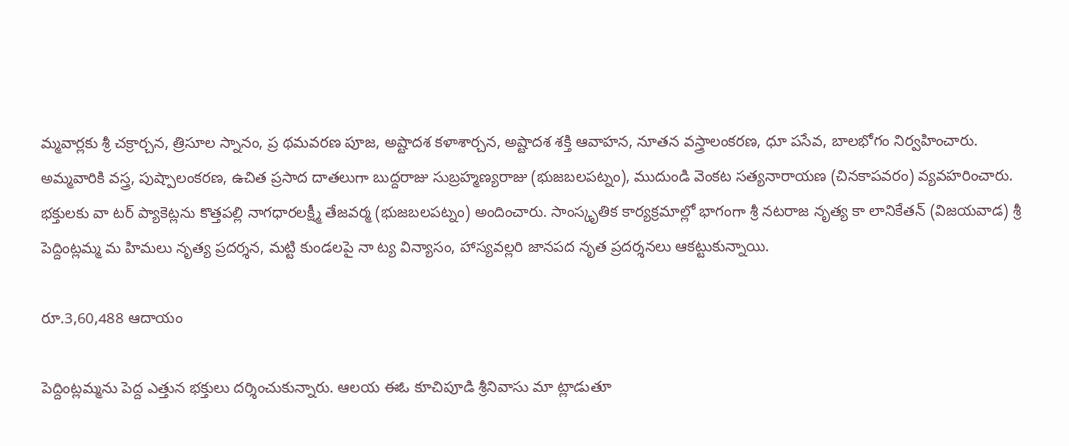మ్మవార్లకు శ్రీ చక్రార్చన, త్రిసూల స్నానం, ప్ర థమవరణ పూజ, అష్టాదశ కళాశార్చన, అష్టాదశ శక్తి ఆవాహన, నూతన వస్త్రాలంకరణ, ధూ పసేవ, బాలభోగం నిర్వహించారు. అమ్మవారికి వస్త్ర, పుష్పాలంకరణ, ఉచిత ప్రసాద దాతలుగా బుద్దరాజు సుబ్రహ్మణ్యరాజు (భుజబలపట్నం), ముదుండి వెంకట సత్యనారాయణ (చినకాపవరం) వ్యవహరించారు. భక్తులకు వా టర్‌ ప్యాకెట్లను కొత్తపల్లి నాగధారలక్ష్మీ తేజవర్మ (భుజబలపట్నం) అందించారు. సాంస్కృతిక కార్యక్రమాల్లో భాగంగా శ్రీ నటరాజ నృత్య కా లానికేతన్‌ (విజయవాడ) శ్రీ పెద్దింట్లమ్మ మ హిమలు నృత్య ప్రదర్శన, మట్టి కుండలపై నా ట్య విన్యాసం, హాస్యవల్లరి జానపద నృత ప్రదర్శనలు ఆకట్టుకున్నాయి.

రూ.3,60,488 ఆదాయం

పెద్దింట్లమ్మను పెద్ద ఎత్తున భక్తులు దర్శించుకున్నారు. ఆలయ ఈఓ కూచిపూడి శ్రీనివాసు మా ట్లాడుతూ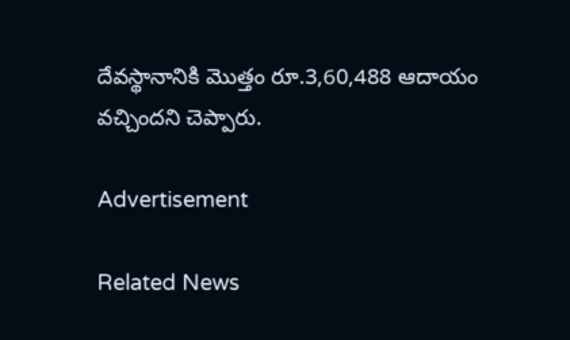దేవస్థానానికి మొత్తం రూ.3,60,488 ఆదాయం వచ్చిందని చెప్పారు.

Advertisement

Related News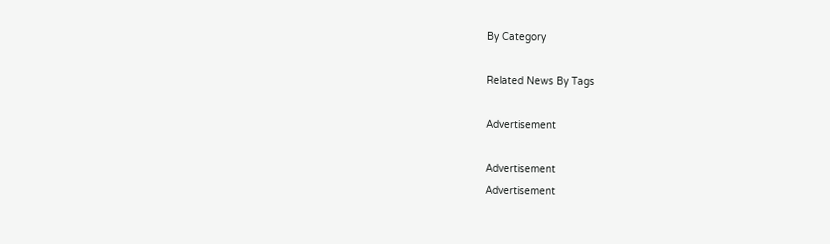By Category

Related News By Tags

Advertisement

Advertisement
Advertisement